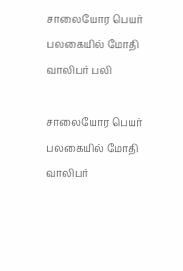சாலையோர பெயர் பலகையில் மோதி வாலிபர் பலி

சாலையோர பெயர் பலகையில் மோதி வாலிபர்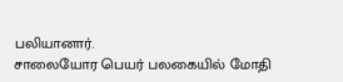பலியானார்.
சாலையோர பெயர் பலகையில் மோதி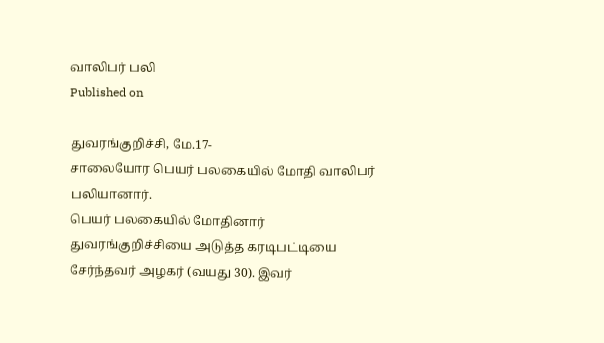வாலிபர் பலி
Published on

துவரங்குறிச்சி, மே.17-
சாலையோர பெயர் பலகையில் மோதி வாலிபர் பலியானார்.
பெயர் பலகையில் மோதினார்
துவரங்குறிச்சியை அடுத்த கரடிபட்டியை சேர்ந்தவர் அழகர் (வயது 30). இவர்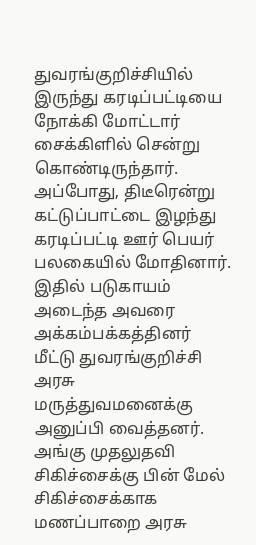துவரங்குறிச்சியில் இருந்து கரடிப்பட்டியை நோக்கி மோட்டார் சைக்கிளில் சென்று கொண்டிருந்தார். அப்போது, திடீரென்று கட்டுப்பாட்டை இழந்து கரடிப்பட்டி ஊர் பெயர் பலகையில் மோதினார்.
இதில் படுகாயம் அடைந்த அவரை அக்கம்பக்கத்தினர் மீட்டு துவரங்குறிச்சி அரசு மருத்துவமனைக்கு அனுப்பி வைத்தனர். அங்கு முதலுதவி சிகிச்சைக்கு பின் மேல் சிகிச்சைக்காக மணப்பாறை அரசு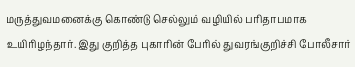மருத்துவமனைக்கு கொண்டு செல்லும் வழியில் பரிதாபமாக உயிரிழந்தார். இது குறித்த புகாரின் பேரில் துவரங்குறிச்சி போலீசார்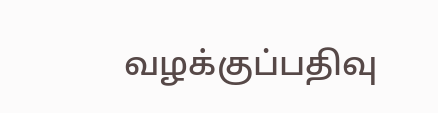வழக்குப்பதிவு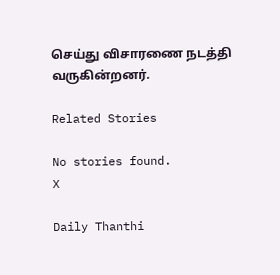செய்து விசாரணை நடத்தி வருகின்றனர்.

Related Stories

No stories found.
X

Daily Thanthi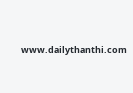www.dailythanthi.com